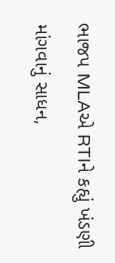ભાજપ MLAએ RTIને કહ્યું ખંડણી માંગવાનું સાધન,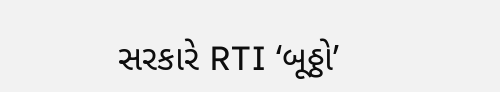સરકારે RTI ‘બૂઠ્ઠો’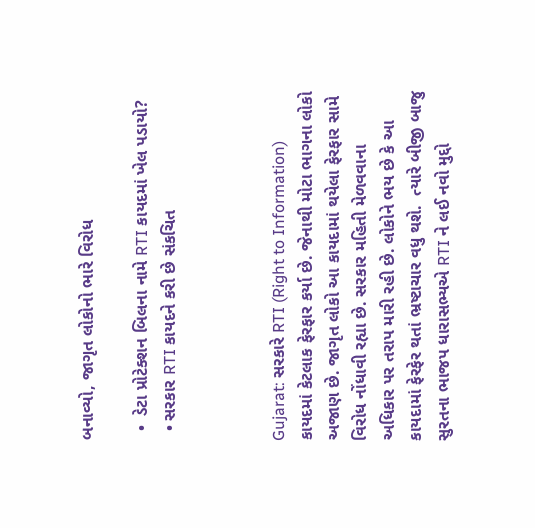બનાવ્યો, જાગૃત લોકોનો ભારે વિરોધ

  •  ડેટા પ્રોટેક્શન બિલના નામે RTI કાયદમાં ખેલ પડાયો?
  • સરકાર RTI કાયદને કરી છે સંકચિત



Gujarat: સરકારે RTI (Right to Information) કાયદમાં કેટલાક ફેરફાર કર્યા છે. જેનાથી મોટા ભાગના લોકો અજાણ છે. જાગૃત લોકો આ કાયદામાં થયેલા ફેરફાર સામે વિરોધ નોંધાવી રહ્યા છે. સરકાર મહિતી મેળવવાના અધિકાર પર તરાપ મારી રહી છે. લોકોને ભય છે કે આ કાયદામાં ફેરફેર થતાં ભ્રષ્ટાચાર વધુ થશે.  ત્યારે બીજી બાજુ સુરતના ભાજપ ધારાસભ્યએ RTI ને લઈ નવો મુદ્દો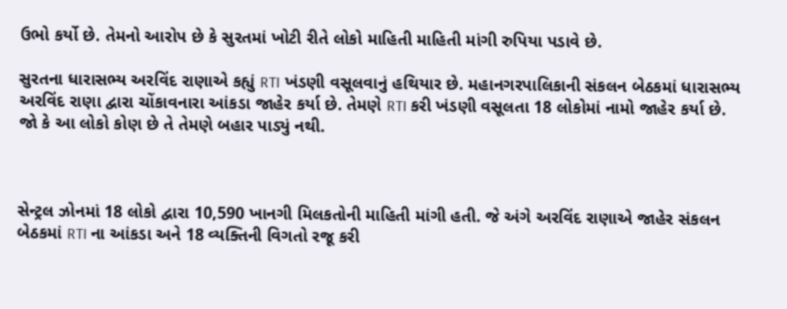ઉભો કર્યો છે. તેમનો આરોપ છે કે સુરતમાં ખોટી રીતે લોકો માહિતી માહિતી માંગી રુપિયા પડાવે છે.

સુરતના ધારાસભ્ય અરવિંદ રાણાએ કહ્યું RTI ખંડણી વસૂલવાનું હથિયાર છે. મહાનગરપાલિકાની સંકલન બેઠકમાં ધારાસભ્ય અરવિંદ રાણા દ્વારા ચોંકાવનારા આંકડા જાહેર કર્યા છે. તેમણે RTI કરી ખંડણી વસૂલતા 18 લોકોમાં નામો જાહેર કર્યા છે. જો કે આ લોકો કોણ છે તે તેમણે બહાર પાડ્યું નથી.



સેન્ટ્રલ ઝોનમાં 18 લોકો દ્વારા 10,590 ખાનગી મિલકતોની માહિતી માંગી હતી. જે અંગે અરવિંદ રાણાએ જાહેર સંકલન બેઠકમાં RTI ના આંકડા અને 18 વ્યક્તિની વિગતો રજૂ કરી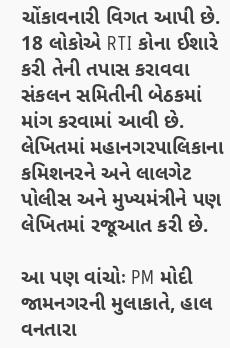ચોંકાવનારી વિગત આપી છે. 18 લોકોએ RTI કોના ઈશારે કરી તેની તપાસ કરાવવા સંકલન સમિતીની બેઠકમાં માંગ કરવામાં આવી છે. લેખિતમાં મહાનગરપાલિકાના કમિશનરને અને લાલગેટ પોલીસ અને મુખ્યમંત્રીને પણ લેખિતમાં રજૂઆત કરી છે.

આ પણ વાંચોઃ PM મોદી જામનગરની મુલાકાતે, હાલ વનતારા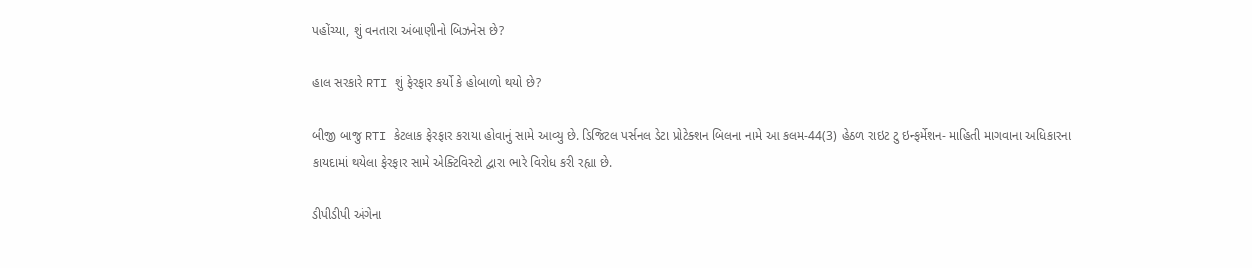પહોંચ્યા, શું વનતારા અંબાણીનો બિઝનેસ છે?

હાલ સરકારે RTI શું ફેરફાર કર્યો કે હોબાળો થયો છે?

બીજી બાજુ RTI કેટલાક ફેરફાર કરાયા હોવાનું સામે આવ્યુ છે. ડિજિટલ પર્સનલ ડેટા પ્રોટેક્શન બિલના નામે આ કલમ-44(3) હેઠળ રાઇટ ટુ ઇન્ફર્મેશન- માહિતી માગવાના અધિકારના કાયદામાં થયેલા ફેરફાર સામે એક્ટિવિસ્ટો દ્વારા ભારે વિરોધ કરી રહ્યા છે.

ડીપીડીપી અંગેના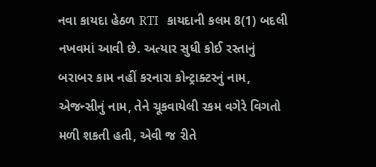નવા કાયદા હેઠળ RTI   કાયદાની કલમ 8(1) બદલી નખવમાં આવી છે. અત્યાર સુધી કોઈ રસ્તાનું બરાબર કામ નહીં કરનારા કોન્ટ્રાક્ટરનું નામ, એજન્સીનું નામ, તેને ચૂકવાયેલી રકમ વગેરે વિગતો મળી શકતી હતી, એવી જ રીતે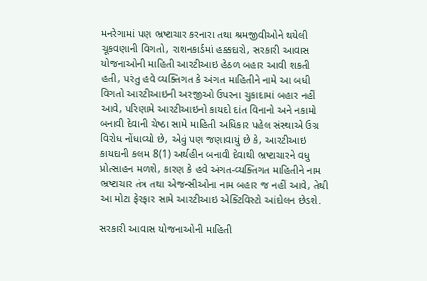મનરેગામાં પણ ભ્રષ્ટાચાર કરનારા તથા શ્રમજીવીઓને થયેલી ચૂકવણાની વિગતો, રાશનકાર્ડમાં હક્કદારો, સરકારી આવાસ યોજનાઓની માહિતી આરટીઆઇ હેઠળ બહાર આવી શકતી હતી, પરંતુ હવે વ્યક્તિગત કે અંગત માહિતીને નામે આ બધી વિગતો આરટીઆઇની અરજીઓ ઉપરના ચુકાદામાં બહાર નહીં આવે, પરિણામે આરટીઆઇનો કાયદો દાંત વિનાનો અને નકામો બનાવી દેવાની ચેષ્ઠા સામે માહિતી અધિકાર પહેલ સંસ્થાએ ઉગ્ર વિરોધ નોંધાવ્યો છે, એવું પણ જણાવાયું છે કે, આરટીઆઇ કાયદાની કલમ 8(1) અર્થહીન બનાવી દેવાથી ભ્રષ્ટાચારને વધુ પ્રોત્સાહન મળશે, કારણ કે હવે અંગત-વ્યક્તિગત માહિતીને નામ ભ્રષ્ટાચાર તંત્ર તથા એજન્સીઓના નામ બહાર જ નહીં આવે, તેથી આ મોટા ફેરફાર સામે આરટીઆઇ એક્ટિવિસ્ટો આંદોલન છેડશે.

સરકારી આવાસ યોજનાઓની માહિતી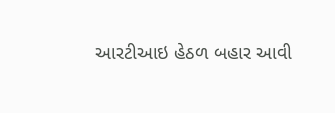આરટીઆઇ હેઠળ બહાર આવી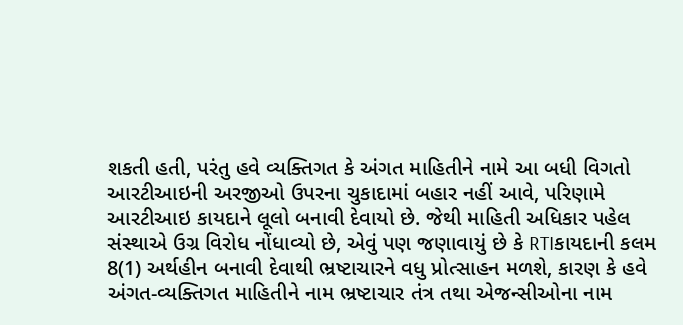શકતી હતી, પરંતુ હવે વ્યક્તિગત કે અંગત માહિતીને નામે આ બધી વિગતો આરટીઆઇની અરજીઓ ઉપરના ચુકાદામાં બહાર નહીં આવે, પરિણામે આરટીઆઇ કાયદાને લૂલો બનાવી દેવાયો છે. જેથી માહિતી અધિકાર પહેલ સંસ્થાએ ઉગ્ર વિરોધ નોંધાવ્યો છે, એવું પણ જણાવાયું છે કે RTIકાયદાની કલમ 8(1) અર્થહીન બનાવી દેવાથી ભ્રષ્ટાચારને વધુ પ્રોત્સાહન મળશે, કારણ કે હવે અંગત-વ્યક્તિગત માહિતીને નામ ભ્રષ્ટાચાર તંત્ર તથા એજન્સીઓના નામ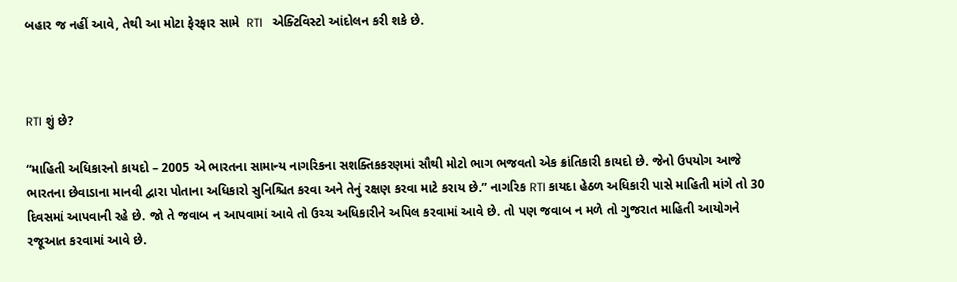બહાર જ નહીં આવે, તેથી આ મોટા ફેરફાર સામે  RTI   એક્ટિવિસ્ટો આંદોલન કરી શકે છે.



RTI શું છે?

“માહિતી અધિકારનો કાયદો – 2005 એ ભારતના સામાન્ય નાગરિકના સશક્તિકકરણમાં સૌથી મોટો ભાગ ભજવતો એક ક્રાંતિકારી કાયદો છે. જેનો ઉપયોગ આજે ભારતના છેવાડાના માનવી દ્વારા પોતાના અધિકારો સુનિશ્ચિત કરવા અને તેનું રક્ષણ કરવા માટે કરાય છે.” નાગરિક RTI કાયદા હેઠળ અધિકારી પાસે માહિતી માંગે તો 30 દિવસમાં આપવાની રહે છે. જો તે જવાબ ન આપવામાં આવે તો ઉચ્ચ અધિકારીને અપિલ કરવામાં આવે છે. તો પણ જવાબ ન મળે તો ગુજરાત માહિતી આયોગને રજૂઆત કરવામાં આવે છે.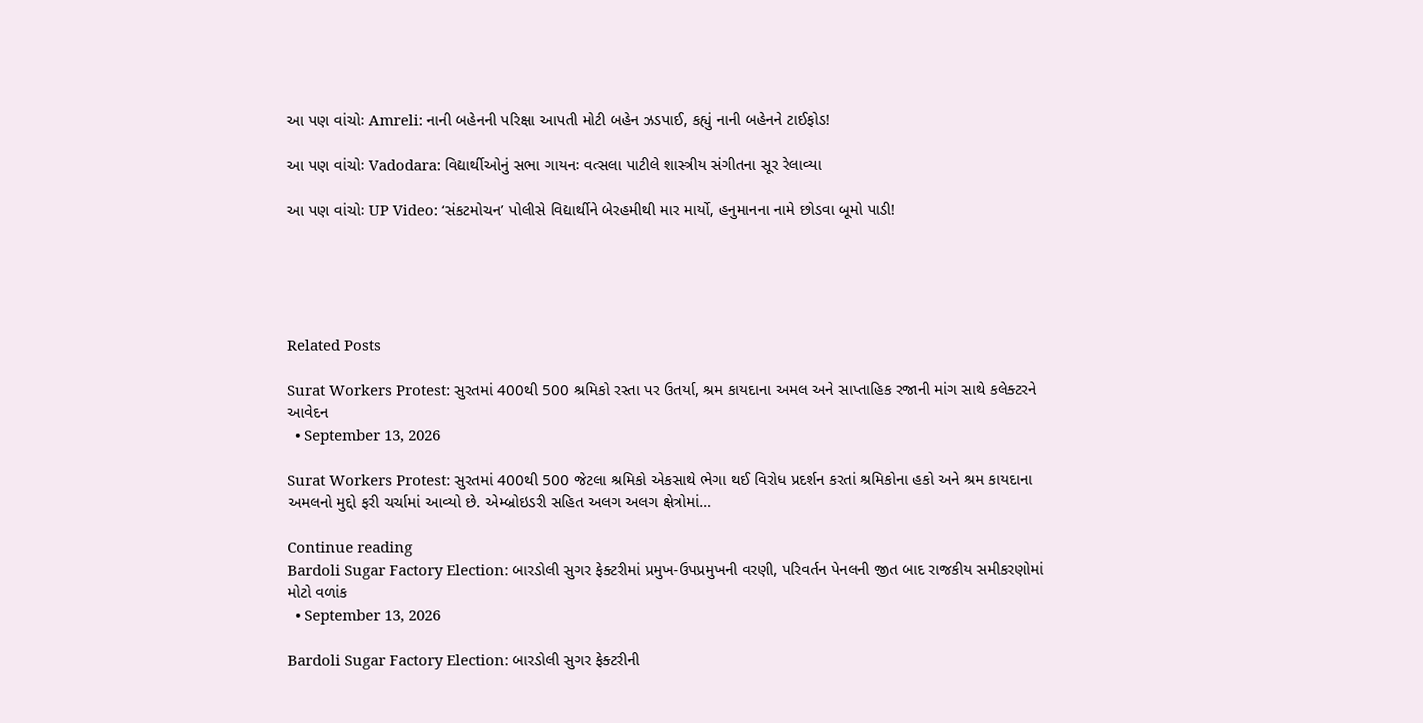આ પણ વાંચોઃ Amreli: નાની બહેનની પરિક્ષા આપતી મોટી બહેન ઝડપાઈ, કહ્યું નાની બહેનને ટાઈફોડ!

આ પણ વાંચોઃ Vadodara: વિદ્યાર્થીઓનું સભા ગાયનઃ વત્સલા પાટીલે શાસ્ત્રીય સંગીતના સૂર રેલાવ્યા

આ પણ વાંચોઃ UP Video: ‘સંકટમોચન’ પોલીસે વિદ્યાર્થીને બેરહમીથી માર માર્યો, હનુમાનના નામે છોડવા બૂમો પાડી!





Related Posts

Surat Workers Protest: સુરતમાં 400થી 500 શ્રમિકો રસ્તા પર ઉતર્યા, શ્રમ કાયદાના અમલ અને સાપ્તાહિક રજાની માંગ સાથે કલેક્ટરને આવેદન
  • September 13, 2026

Surat Workers Protest: સુરતમાં 400થી 500 જેટલા શ્રમિકો એકસાથે ભેગા થઈ વિરોધ પ્રદર્શન કરતાં શ્રમિકોના હકો અને શ્રમ કાયદાના અમલનો મુદ્દો ફરી ચર્ચામાં આવ્યો છે. એમ્બ્રોઇડરી સહિત અલગ અલગ ક્ષેત્રોમાં…

Continue reading
Bardoli Sugar Factory Election: બારડોલી સુગર ફેક્ટરીમાં પ્રમુખ-ઉપપ્રમુખની વરણી, પરિવર્તન પેનલની જીત બાદ રાજકીય સમીકરણોમાં મોટો વળાંક
  • September 13, 2026

Bardoli Sugar Factory Election: બારડોલી સુગર ફેક્ટરીની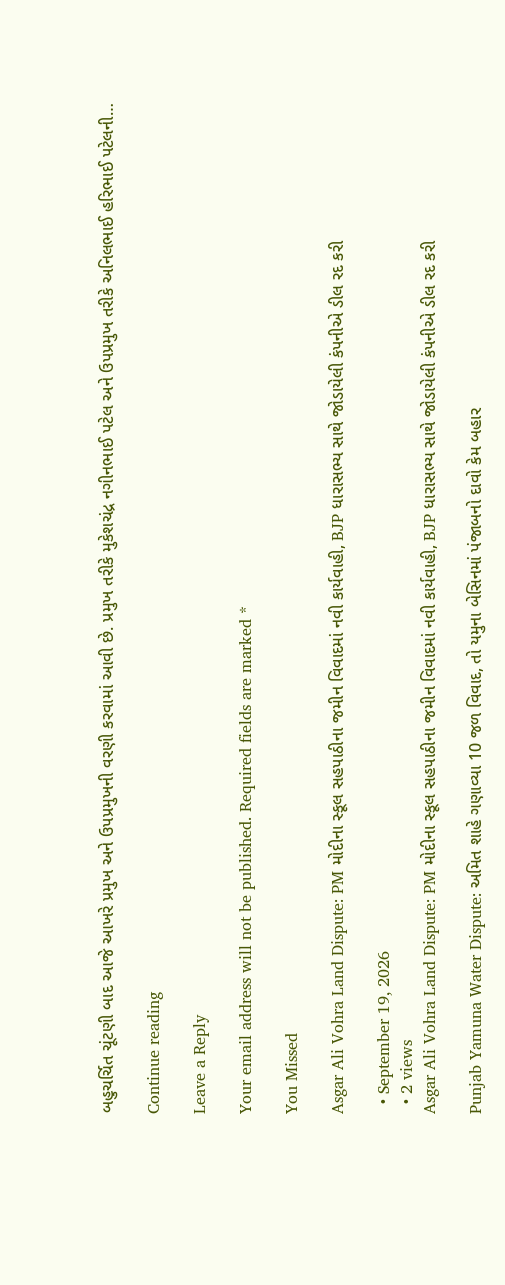બહુચર્ચિત ચૂંટણી બાદ આજે આખરે પ્રમુખ અને ઉપપ્રમુખની વરણી કરવામાં આવી છે. પ્રમુખ તરીકે મુકેશચંદ્ર નગીનભાઈ પટેલ અને ઉપપ્રમુખ તરીકે અનિલભાઈ હરિભાઈ પટેલની…

Continue reading

Leave a Reply

Your email address will not be published. Required fields are marked *

You Missed

Asgar Ali Vohra Land Dispute: PM મોદીના સ્કૂલ સહપાઠીના જમીન વિવાદમાં નવી કાર્યવાહી, BJP ધારાસભ્ય સાથે જોડાયેલી કંપનીએ ડીલ રદ કરી

  • September 19, 2026
  • 2 views
Asgar Ali Vohra Land Dispute: PM મોદીના સ્કૂલ સહપાઠીના જમીન વિવાદમાં નવી કાર્યવાહી, BJP ધારાસભ્ય સાથે જોડાયેલી કંપનીએ ડીલ રદ કરી

Punjab Yamuna Water Dispute: અમિત શાહે ગણાવ્યા 10 જળ વિવાદ, તો યમુના બેસિનમાં પંજાબનો દાવો કેમ બહાર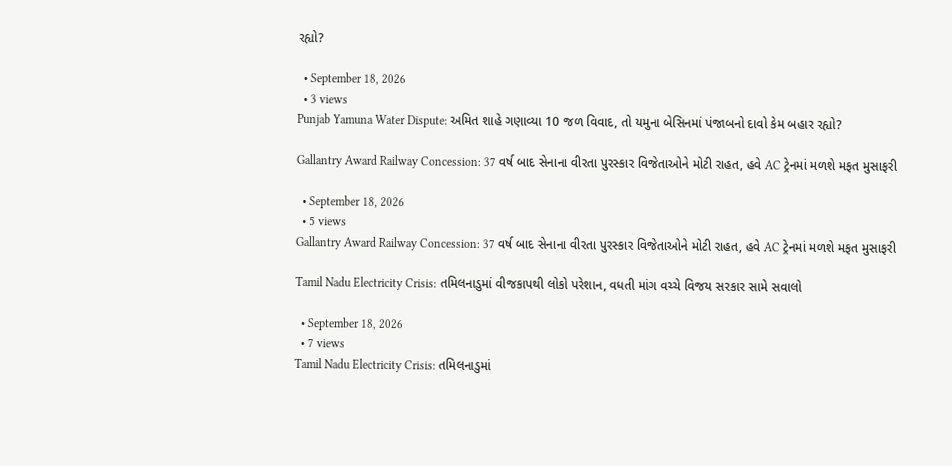રહ્યો?

  • September 18, 2026
  • 3 views
Punjab Yamuna Water Dispute: અમિત શાહે ગણાવ્યા 10 જળ વિવાદ, તો યમુના બેસિનમાં પંજાબનો દાવો કેમ બહાર રહ્યો?

Gallantry Award Railway Concession: 37 વર્ષ બાદ સેનાના વીરતા પુરસ્કાર વિજેતાઓને મોટી રાહત, હવે AC ટ્રેનમાં મળશે મફત મુસાફરી

  • September 18, 2026
  • 5 views
Gallantry Award Railway Concession: 37 વર્ષ બાદ સેનાના વીરતા પુરસ્કાર વિજેતાઓને મોટી રાહત, હવે AC ટ્રેનમાં મળશે મફત મુસાફરી

Tamil Nadu Electricity Crisis: તમિલનાડુમાં વીજકાપથી લોકો પરેશાન, વધતી માંગ વચ્ચે વિજય સરકાર સામે સવાલો

  • September 18, 2026
  • 7 views
Tamil Nadu Electricity Crisis: તમિલનાડુમાં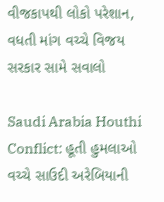વીજકાપથી લોકો પરેશાન, વધતી માંગ વચ્ચે વિજય સરકાર સામે સવાલો

Saudi Arabia Houthi Conflict: હૂતી હુમલાઓ વચ્ચે સાઉદી અરેબિયાની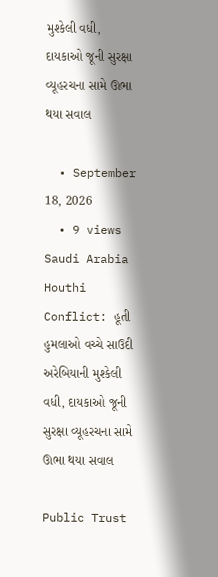મુશ્કેલી વધી, દાયકાઓ જૂની સુરક્ષા વ્યૂહરચના સામે ઊભા થયા સવાલ

  • September 18, 2026
  • 9 views
Saudi Arabia Houthi Conflict: હૂતી હુમલાઓ વચ્ચે સાઉદી અરેબિયાની મુશ્કેલી વધી, દાયકાઓ જૂની સુરક્ષા વ્યૂહરચના સામે ઊભા થયા સવાલ

Public Trust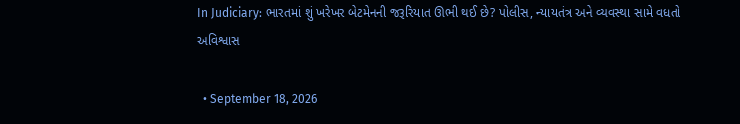In Judiciary: ભારતમાં શું ખરેખર બેટમેનની જરૂરિયાત ઊભી થઈ છે? પોલીસ, ન્યાયતંત્ર અને વ્યવસ્થા સામે વધતો અવિશ્વાસ

  • September 18, 2026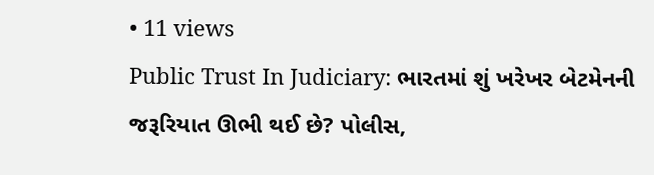• 11 views
Public Trust In Judiciary: ભારતમાં શું ખરેખર બેટમેનની જરૂરિયાત ઊભી થઈ છે? પોલીસ,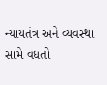ન્યાયતંત્ર અને વ્યવસ્થા સામે વધતો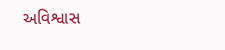અવિશ્વાસ